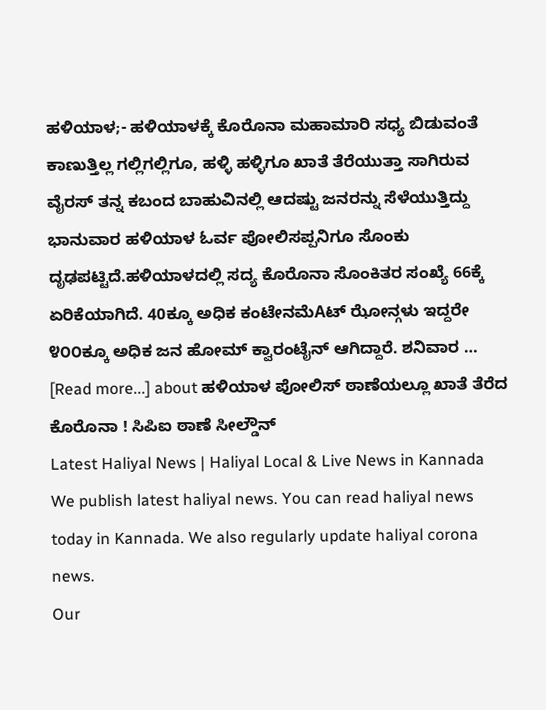ಹಳಿಯಾಳ;- ಹಳಿಯಾಳಕ್ಕೆ ಕೊರೊನಾ ಮಹಾಮಾರಿ ಸಧ್ಯ ಬಿಡುವಂತೆ ಕಾಣುತ್ತಿಲ್ಲ ಗಲ್ಲಿಗಲ್ಲಿಗೂ, ಹಳ್ಳಿ ಹಳ್ಳಿಗೂ ಖಾತೆ ತೆರೆಯುತ್ತಾ ಸಾಗಿರುವ ವೈರಸ್ ತನ್ನ ಕಬಂದ ಬಾಹುವಿನಲ್ಲಿ ಆದಷ್ಟು ಜನರನ್ನು ಸೆಳೆಯುತ್ತಿದ್ದು ಭಾನುವಾರ ಹಳಿಯಾಳ ಓರ್ವ ಪೋಲಿಸಪ್ಪನಿಗೂ ಸೊಂಕು ದೃಢಪಟ್ಟಿದೆ.ಹಳಿಯಾಳದಲ್ಲಿ ಸದ್ಯ ಕೊರೊನಾ ಸೊಂಕಿತರ ಸಂಖ್ಯೆ 66ಕ್ಕೆ ಏರಿಕೆಯಾಗಿದೆ. 40ಕ್ಕೂ ಅಧಿಕ ಕಂಟೇನಮೆAಟ್ ಝೋನ್ಗಳು ಇದ್ದರೇ ೪೦೦ಕ್ಕೂ ಅಧಿಕ ಜನ ಹೋಮ್ ಕ್ವಾರಂಟೈನ್ ಆಗಿದ್ದಾರೆ. ಶನಿವಾರ … [Read more...] about ಹಳಿಯಾಳ ಪೋಲಿಸ್ ಠಾಣೆಯಲ್ಲೂ ಖಾತೆ ತೆರೆದ ಕೊರೊನಾ ! ಸಿಪಿಐ ಠಾಣೆ ಸೀಲ್ಡೌನ್
Latest Haliyal News | Haliyal Local & Live News in Kannada
We publish latest haliyal news. You can read haliyal news today in Kannada. We also regularly update haliyal corona news.
Our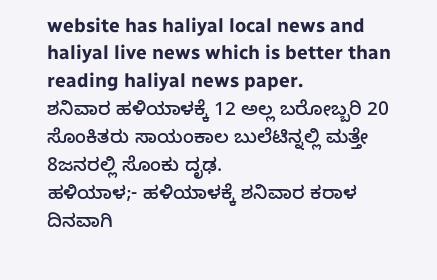website has haliyal local news and haliyal live news which is better than reading haliyal news paper.
ಶನಿವಾರ ಹಳಿಯಾಳಕ್ಕೆ 12 ಅಲ್ಲ ಬರೋಬ್ಬರಿ 20 ಸೊಂಕಿತರು ಸಾಯಂಕಾಲ ಬುಲೆಟಿನ್ನಲ್ಲಿ ಮತ್ತೇ 8ಜನರಲ್ಲಿ ಸೊಂಕು ದೃಢ.
ಹಳಿಯಾಳ;- ಹಳಿಯಾಳಕ್ಕೆ ಶನಿವಾರ ಕರಾಳ ದಿನವಾಗಿ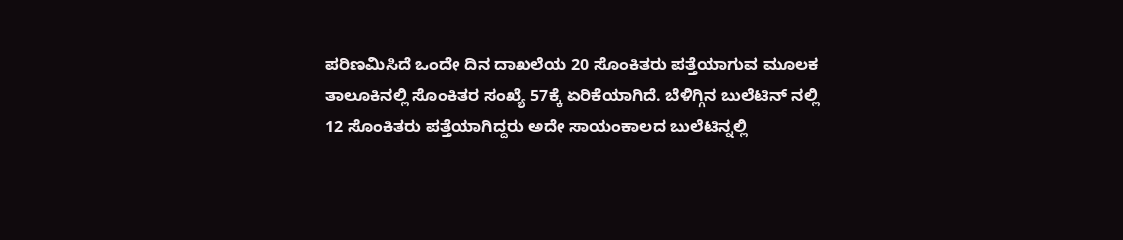ಪರಿಣಮಿಸಿದೆ ಒಂದೇ ದಿನ ದಾಖಲೆಯ 20 ಸೊಂಕಿತರು ಪತ್ತೆಯಾಗುವ ಮೂಲಕ ತಾಲೂಕಿನಲ್ಲಿ ಸೊಂಕಿತರ ಸಂಖ್ಯೆ 57ಕ್ಕೆ ಏರಿಕೆಯಾಗಿದೆ. ಬೆಳಿಗ್ಗಿನ ಬುಲೆಟಿನ್ ನಲ್ಲಿ 12 ಸೊಂಕಿತರು ಪತ್ತೆಯಾಗಿದ್ದರು ಅದೇ ಸಾಯಂಕಾಲದ ಬುಲೆಟಿನ್ನಲ್ಲಿ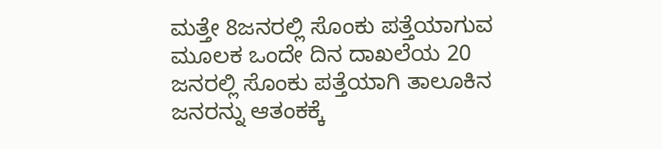ಮತ್ತೇ 8ಜನರಲ್ಲಿ ಸೊಂಕು ಪತ್ತೆಯಾಗುವ ಮೂಲಕ ಒಂದೇ ದಿನ ದಾಖಲೆಯ 20 ಜನರಲ್ಲಿ ಸೊಂಕು ಪತ್ತೆಯಾಗಿ ತಾಲೂಕಿನ ಜನರನ್ನು ಆತಂಕಕ್ಕೆ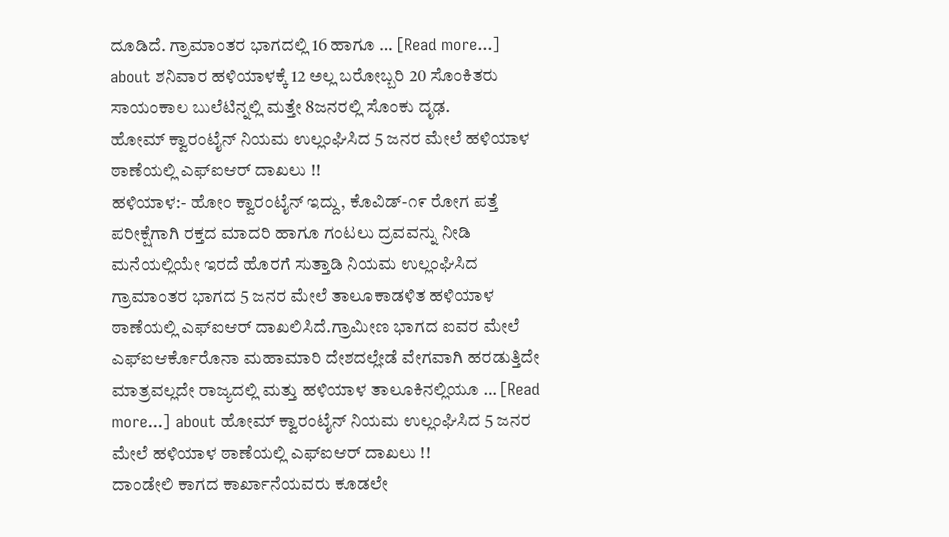ದೂಡಿದೆ. ಗ್ರಾಮಾಂತರ ಭಾಗದಲ್ಲಿ 16 ಹಾಗೂ … [Read more...] about ಶನಿವಾರ ಹಳಿಯಾಳಕ್ಕೆ 12 ಅಲ್ಲ ಬರೋಬ್ಬರಿ 20 ಸೊಂಕಿತರು ಸಾಯಂಕಾಲ ಬುಲೆಟಿನ್ನಲ್ಲಿ ಮತ್ತೇ 8ಜನರಲ್ಲಿ ಸೊಂಕು ದೃಢ.
ಹೋಮ್ ಕ್ವಾರಂಟೈನ್ ನಿಯಮ ಉಲ್ಲಂಘಿಸಿದ 5 ಜನರ ಮೇಲೆ ಹಳಿಯಾಳ ಠಾಣೆಯಲ್ಲಿ ಎಫ್ಐಆರ್ ದಾಖಲು !!
ಹಳಿಯಾಳ:- ಹೋಂ ಕ್ವಾರಂಟೈನ್ ಇದ್ದು, ಕೊವಿಡ್-೧೯ ರೋಗ ಪತ್ತೆ ಪರೀಕ್ಷೆಗಾಗಿ ರಕ್ತದ ಮಾದರಿ ಹಾಗೂ ಗಂಟಲು ದ್ರವವನ್ನು ನೀಡಿ ಮನೆಯಲ್ಲಿಯೇ ಇರದೆ ಹೊರಗೆ ಸುತ್ತಾಡಿ ನಿಯಮ ಉಲ್ಲಂಘಿಸಿದ ಗ್ರಾಮಾಂತರ ಭಾಗದ 5 ಜನರ ಮೇಲೆ ತಾಲೂಕಾಡಳಿತ ಹಳಿಯಾಳ ಠಾಣೆಯಲ್ಲಿ ಎಫ್ಐಆರ್ ದಾಖಲಿಸಿದೆ.ಗ್ರಾಮೀಣ ಭಾಗದ ಐವರ ಮೇಲೆ ಎಫ್ಐಆರ್ಕೊರೊನಾ ಮಹಾಮಾರಿ ದೇಶದಲ್ಲೇಡೆ ವೇಗವಾಗಿ ಹರಡುತ್ತಿದೇ ಮಾತ್ರವಲ್ಲದೇ ರಾಜ್ಯದಲ್ಲಿ ಮತ್ತು ಹಳಿಯಾಳ ತಾಲೂಕಿನಲ್ಲಿಯೂ … [Read more...] about ಹೋಮ್ ಕ್ವಾರಂಟೈನ್ ನಿಯಮ ಉಲ್ಲಂಘಿಸಿದ 5 ಜನರ ಮೇಲೆ ಹಳಿಯಾಳ ಠಾಣೆಯಲ್ಲಿ ಎಫ್ಐಆರ್ ದಾಖಲು !!
ದಾಂಡೇಲಿ ಕಾಗದ ಕಾರ್ಖಾನೆಯವರು ಕೂಡಲೇ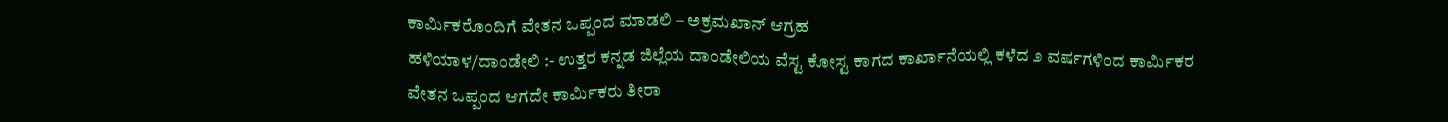ಕಾರ್ಮಿಕರೊಂದಿಗೆ ವೇತನ ಒಪ್ಪಂದ ಮಾಡಲಿ – ಅಕ್ರಮಖಾನ್ ಆಗ್ರಹ
ಹಳಿಯಾಳ/ದಾಂಡೇಲಿ :- ಉತ್ತರ ಕನ್ನಡ ಜಿಲ್ಲೆಯ ದಾಂಡೇಲಿಯ ವೆಸ್ಟ ಕೋಸ್ಟ ಕಾಗದ ಕಾರ್ಖಾನೆಯಲ್ಲಿ ಕಳೆದ ೨ ವರ್ಷಗಳಿಂದ ಕಾರ್ಮಿಕರ ವೇತನ ಒಪ್ಪಂದ ಆಗದೇ ಕಾರ್ಮಿಕರು ತೀರಾ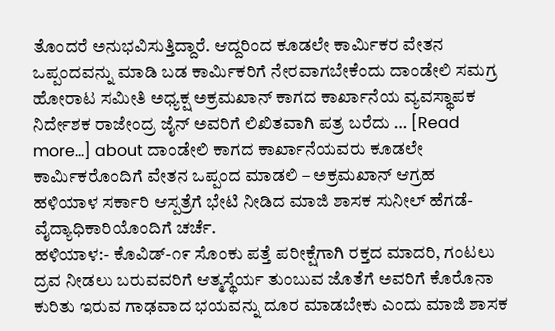ತೊಂದರೆ ಅನುಭವಿಸುತ್ತಿದ್ದಾರೆ. ಆದ್ದರಿಂದ ಕೂಡಲೇ ಕಾರ್ಮಿಕರ ವೇತನ ಒಪ್ಪಂದವನ್ನು ಮಾಡಿ ಬಡ ಕಾರ್ಮಿಕರಿಗೆ ನೇರವಾಗಬೇಕೆಂದು ದಾಂಡೇಲಿ ಸಮಗ್ರ ಹೋರಾಟ ಸಮೀತಿ ಅಧ್ಯಕ್ಷ ಅಕ್ರಮಖಾನ್ ಕಾಗದ ಕಾರ್ಖಾನೆಯ ವ್ಯವಸ್ಥಾಪಕ ನಿರ್ದೇಶಕ ರಾಜೇಂದ್ರ ಜೈನ್ ಅವರಿಗೆ ಲಿಖಿತವಾಗಿ ಪತ್ರ ಬರೆದು … [Read more...] about ದಾಂಡೇಲಿ ಕಾಗದ ಕಾರ್ಖಾನೆಯವರು ಕೂಡಲೇ ಕಾರ್ಮಿಕರೊಂದಿಗೆ ವೇತನ ಒಪ್ಪಂದ ಮಾಡಲಿ – ಅಕ್ರಮಖಾನ್ ಆಗ್ರಹ
ಹಳಿಯಾಳ ಸರ್ಕಾರಿ ಆಸ್ಪತ್ರೆಗೆ ಭೇಟಿ ನೀಡಿದ ಮಾಜಿ ಶಾಸಕ ಸುನೀಲ್ ಹೆಗಡೆ- ವೈದ್ಯಾಧಿಕಾರಿಯೊಂದಿಗೆ ಚರ್ಚೆ.
ಹಳಿಯಾಳ:- ಕೊವಿಡ್-೧೯ ಸೊಂಕು ಪತ್ತೆ ಪರೀಕ್ಷೆಗಾಗಿ ರಕ್ತದ ಮಾದರಿ, ಗಂಟಲು ದ್ರವ ನೀಡಲು ಬರುವವರಿಗೆ ಆತ್ಮಸ್ಥೆರ್ಯ ತುಂಬುವ ಜೊತೆಗೆ ಅವರಿಗೆ ಕೊರೊನಾ ಕುರಿತು ಇರುವ ಗಾಢವಾದ ಭಯವನ್ನು ದೂರ ಮಾಡಬೇಕು ಎಂದು ಮಾಜಿ ಶಾಸಕ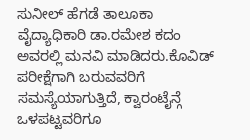ಸುನೀಲ್ ಹೆಗಡೆ ತಾಲೂಕಾ ವೈದ್ಯಾಧಿಕಾರಿ ಡಾ.ರಮೇಶ ಕದಂ ಅವರಲ್ಲಿ ಮನವಿ ಮಾಡಿದರು.ಕೊವಿಡ್ ಪರೀಕ್ಷೆಗಾಗಿ ಬರುವವರಿಗೆ ಸಮಸ್ಯೆಯಾಗುತ್ತಿದೆ, ಕ್ವಾರಂಟೈನ್ಗೆ ಒಳಪಟ್ಟವರಿಗೂ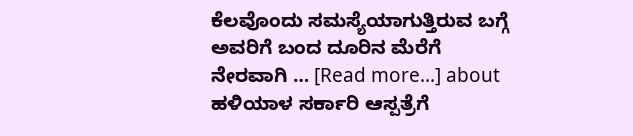ಕೆಲವೊಂದು ಸಮಸ್ಯೆಯಾಗುತ್ತಿರುವ ಬಗ್ಗೆ ಅವರಿಗೆ ಬಂದ ದೂರಿನ ಮೆರೆಗೆ ನೇರವಾಗಿ … [Read more...] about ಹಳಿಯಾಳ ಸರ್ಕಾರಿ ಆಸ್ಪತ್ರೆಗೆ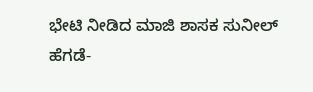ಭೇಟಿ ನೀಡಿದ ಮಾಜಿ ಶಾಸಕ ಸುನೀಲ್ ಹೆಗಡೆ-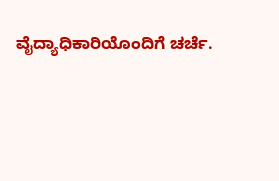ವೈದ್ಯಾಧಿಕಾರಿಯೊಂದಿಗೆ ಚರ್ಚೆ.